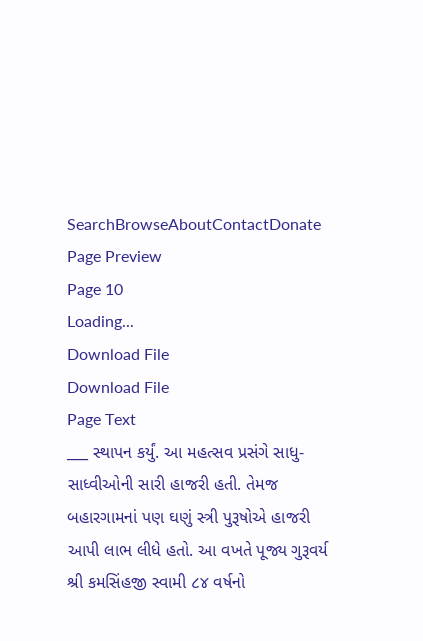SearchBrowseAboutContactDonate
Page Preview
Page 10
Loading...
Download File
Download File
Page Text
___ સ્થાપન કર્યું. આ મહત્સવ પ્રસંગે સાધુ-સાધ્વીઓની સારી હાજરી હતી. તેમજ બહારગામનાં પણ ઘણું સ્ત્રી પુરૂષોએ હાજરી આપી લાભ લીધે હતો. આ વખતે પૂજ્ય ગુરૂવર્ય શ્રી કમસિંહજી સ્વામી ૮૪ વર્ષનો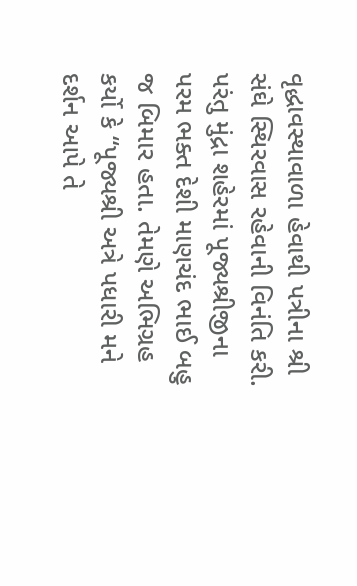વૃદ્ધાવસ્થાવાળા હેવાથી પત્રીના શ્રી સંઘે સ્થિરવાસ રહેવાની વિનંતિ કરી. પરંતુ મુંદ્રા શહેરમાં પૂજ્યશ્રીજીના પરમ ભક્ત દેશી માણચંદ ભાઈ બહુ જ બિમાર હતા. તેમણે અભિગ્રહ કર્યો કે “પૂજ્યશ્રી અત્રે પધારી મને દર્શન આપે તે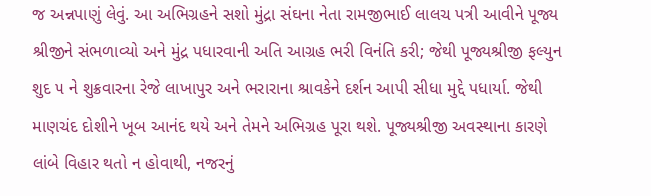જ અન્નપાણું લેવું. આ અભિગ્રહને સશો મુંદ્રા સંઘના નેતા રામજીભાઈ લાલચ પત્રી આવીને પૂજ્ય શ્રીજીને સંભળાવ્યો અને મુંદ્ર પધારવાની અતિ આગ્રહ ભરી વિનંતિ કરી; જેથી પૂજ્યશ્રીજી ફલ્યુન શુદ ૫ ને શુક્રવારના રેજે લાખાપુર અને ભરારાના શ્રાવકેને દર્શન આપી સીધા મુદ્દે પધાર્યા. જેથી માણચંદ દોશીને ખૂબ આનંદ થયે અને તેમને અભિગ્રહ પૂરા થશે. પૂજ્યશ્રીજી અવસ્થાના કારણે લાંબે વિહાર થતો ન હોવાથી, નજરનું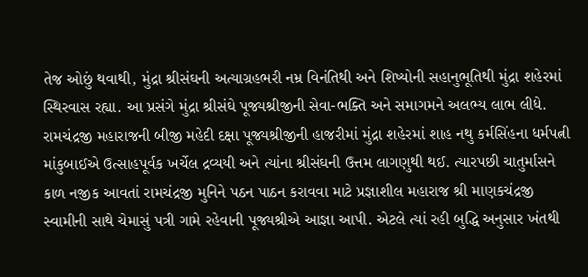તેજ ઓછું થવાથી, મુંદ્રા શ્રીસંઘની અત્યાગ્રહભરી નમ્ર વિનંતિથી અને શિષ્યોની સહાનુભૂતિથી મુંદ્રા શહેરમાં સ્થિરવાસ રહ્યા. આ પ્રસંગે મુંદ્રા શ્રીસંઘે પૂજ્યશ્રીજીની સેવા-ભક્તિ અને સમાગમને અલભ્ય લાભ લીધે. રામચંદ્રજી મહારાજની બીજી મહેદી દક્ષા પૂજ્યશ્રીજીની હાજરીમાં મુંદ્રા શહેરમાં શાહ નથુ કર્મસિંહના ધર્મપત્ની માંકુબાઈએ ઉત્સાહપૂર્વક ખર્ચેલ દ્રવ્યયી અને ત્યાંના શ્રીસંઘની ઉત્તમ લાગણુથી થઈ. ત્યારપછી ચાતુર્માસને કાળ નજીક આવતાં રામચંદ્રજી મુનિને પઠન પાઠન કરાવવા માટે પ્રજ્ઞાશીલ મહારાજ શ્રી માણકચંદ્રજી સ્વામીની સાથે ચેમાસું પત્રી ગામે રહેવાની પૂજ્યશ્રીએ આજ્ઞા આપી. એટલે ત્યાં રહી બુદ્ધિ અનુસાર ખંતથી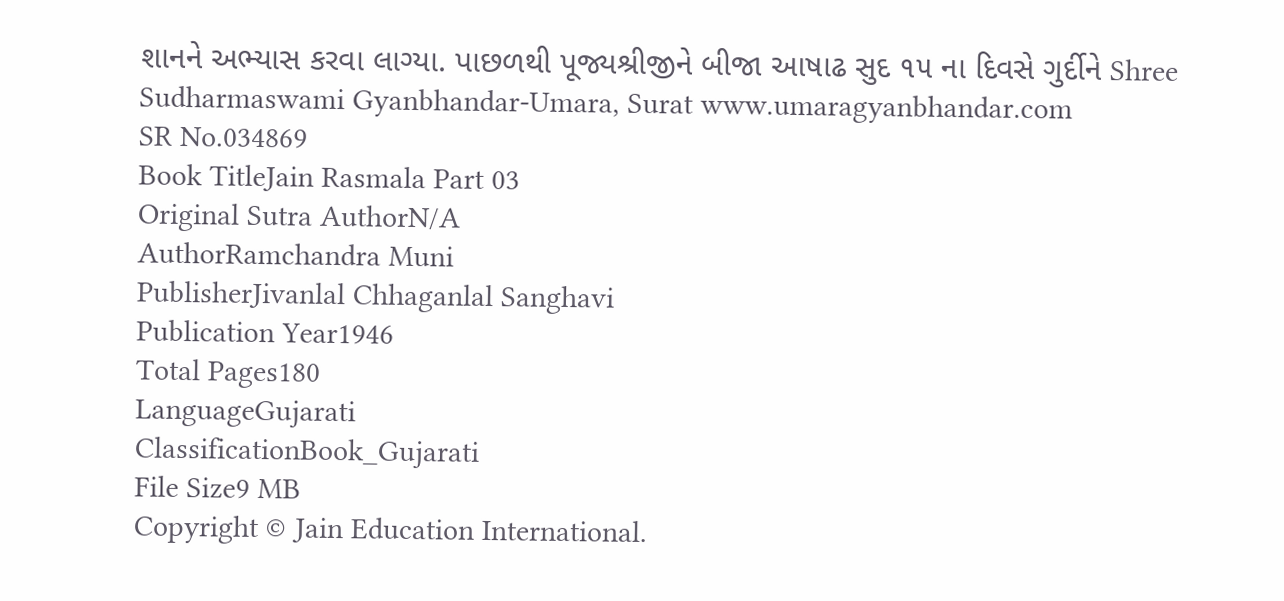શાનને અભ્યાસ કરવા લાગ્યા. પાછળથી પૂજ્યશ્રીજીને બીજા આષાઢ સુદ ૧૫ ના દિવસે ગુર્દીને Shree Sudharmaswami Gyanbhandar-Umara, Surat www.umaragyanbhandar.com
SR No.034869
Book TitleJain Rasmala Part 03
Original Sutra AuthorN/A
AuthorRamchandra Muni
PublisherJivanlal Chhaganlal Sanghavi
Publication Year1946
Total Pages180
LanguageGujarati
ClassificationBook_Gujarati
File Size9 MB
Copyright © Jain Education International.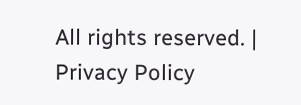All rights reserved. | Privacy Policy